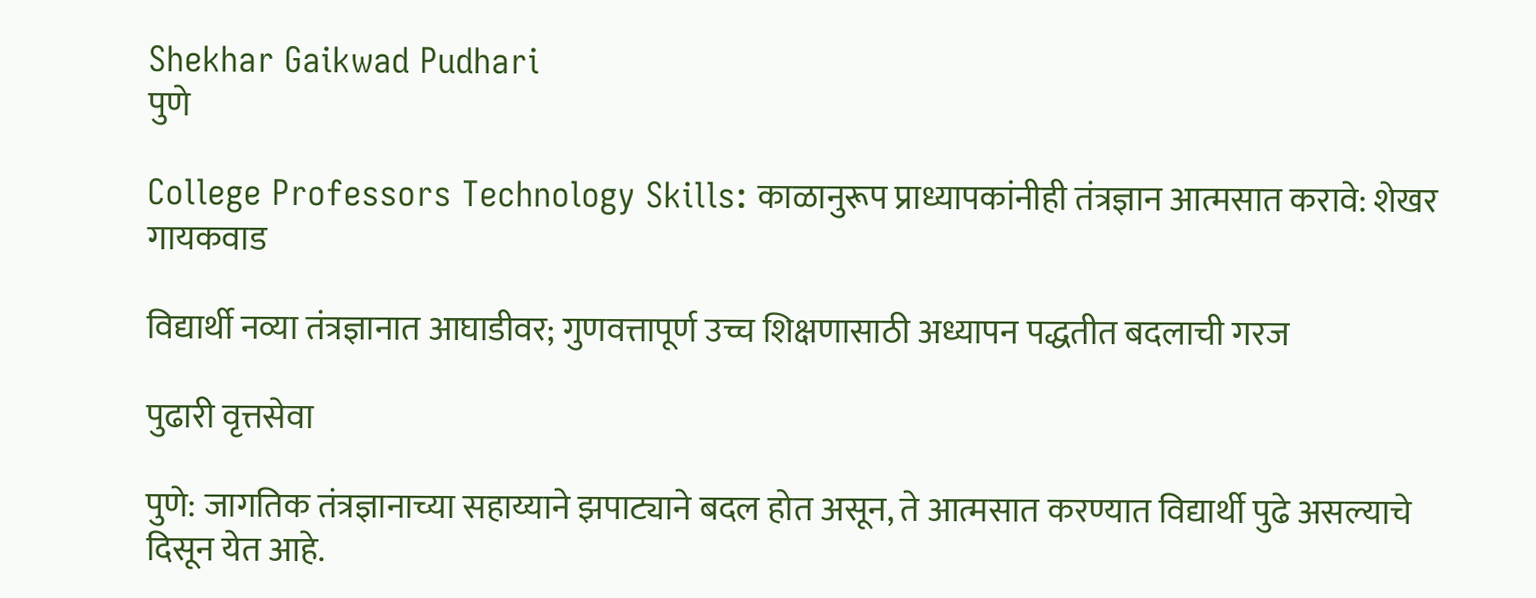Shekhar Gaikwad Pudhari
पुणे

College Professors Technology Skills: काळानुरूप प्राध्यापकांनीही तंत्रज्ञान आत्मसात करावे: शेखर गायकवाड

विद्यार्थी नव्या तंत्रज्ञानात आघाडीवर; गुणवत्तापूर्ण उच्च शिक्षणासाठी अध्यापन पद्धतीत बदलाची गरज

पुढारी वृत्तसेवा

पुणे: जागतिक तंत्रज्ञानाच्या सहाय्याने झपाट्याने बदल होत असून, ते आत्मसात करण्यात विद्यार्थी पुढे असल्याचे दिसून येत आहे.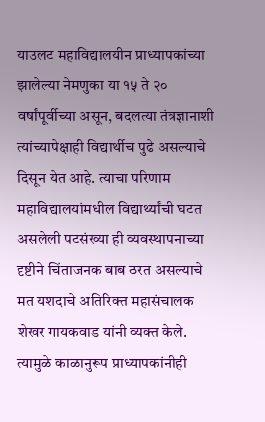याउलट महाविद्यालयीन प्राध्यापकांच्या झालेल्या नेमणुका या १५ ते २० वर्षांपूर्वीच्या असून, बदलत्या तंत्रज्ञानाशी त्यांच्यापेक्षाही विद्यार्थीच पुढे असल्याचे दिसून येत आहे. त्याचा परिणाम महाविद्यालयांमधील विद्यार्थ्यांची घटत असलेली पटसंख्या ही व्यवस्थापनाच्या दृष्टीने चिंताजनक बाब ठरत असल्याचे मत यशदाचे अतिरिक्त महासंचालक शेखर गायकवाड यांनी व्यक्त केले. त्यामुळे काळानुरूप प्राध्यापकांनीही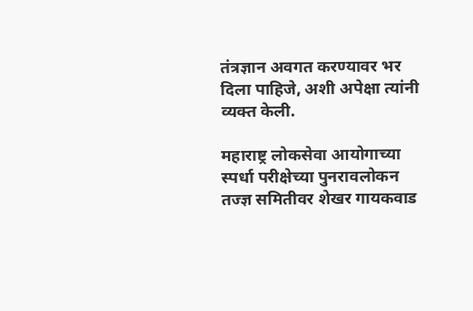तंत्रज्ञान अवगत करण्यावर भर दिला पाहिजे, अशी अपेक्षा त्यांनी व्यक्त केली.

महाराष्ट्र लोकसेवा आयोगाच्या स्पर्धा परीक्षेच्या पुनरावलोकन तज्ज्ञ समितीवर शेखर गायकवाड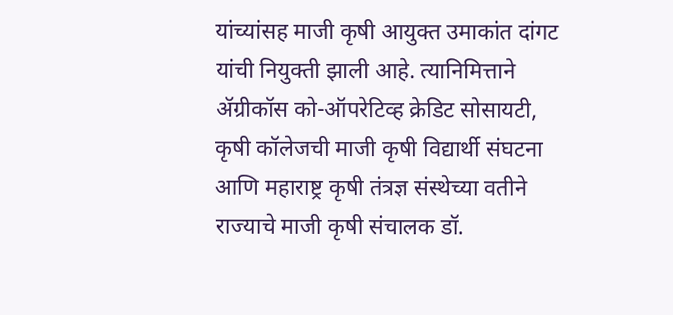यांच्यांसह माजी कृषी आयुक्त उमाकांत दांगट यांची नियुक्ती झाली आहे. त्यानिमित्ताने ॲग्रीकॉस को-ऑपरेटिव्ह क्रेडिट सोसायटी, कृषी कॉलेजची माजी कृषी विद्यार्थी संघटना आणि महाराष्ट्र कृषी तंत्रज्ञ संस्थेच्या वतीने राज्याचे माजी कृषी संचालक डॉ.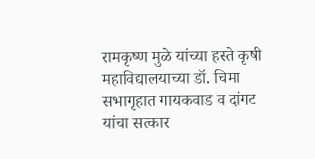रामकृष्ण मुळे यांच्या हस्ते कृषी महाविद्यालयाच्या डॉ. चिमा सभागृहात गायकवाड व दांगट यांचा सत्कार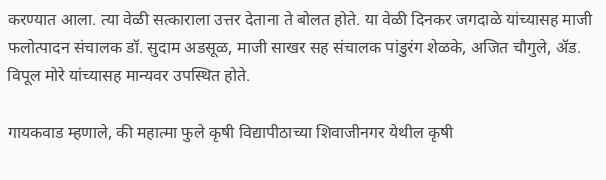करण्यात आला. त्या वेळी सत्काराला उत्तर देताना ते बोलत होते. या वेळी दिनकर जगदाळे यांच्यासह माजी फलोत्पादन संचालक डॉ. सुदाम अडसूळ, माजी साखर सह संचालक पांडुरंग शेळके, अजित चौगुले, ॲड. विपूल मोरे यांच्यासह मान्यवर उपस्थित होते.

गायकवाड म्हणाले, की महात्मा फुले कृषी विद्यापीठाच्या शिवाजीनगर येथील कृषी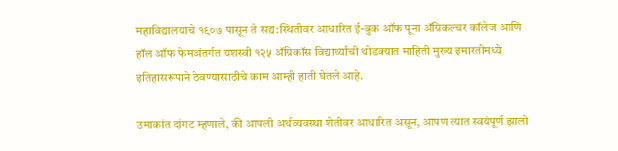महाविद्यालयाचे १९०७ पासून ते सद्य:स्थितीवर आधारित ई-बुक ऑफ पूना ॲग्रिकल्चर कॉलेज आणि हॉल ऑफ फेमअंतर्गत यशस्वी १२५ ॲग्रिकॉस विद्यार्थ्यांची थोडक्यात माहिती मुख्य इमारतीमध्ये इतिहासरूपाने ठेवण्यासाठीचे काम आम्ही हाती घेतले आहे.

उमाकांत दांगट म्हणाले, की आपली अर्थव्यवस्था शेतीवर आधारित असून, आपण त्यात स्वयंपूर्ण झालो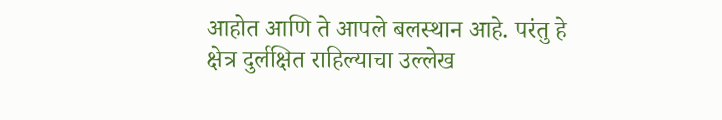आहोत आणि ते आपले बलस्थान आहे. परंतु हे क्षेत्र दुर्लक्षित राहिल्याचा उल्लेख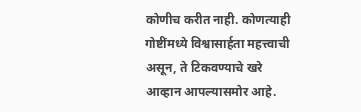कोणीच करीत नाही. कोणत्याही गोष्टींमध्ये विश्वासार्हता महत्त्वाची असून, ते टिकवण्याचे खरे आव्हान आपल्यासमोर आहे.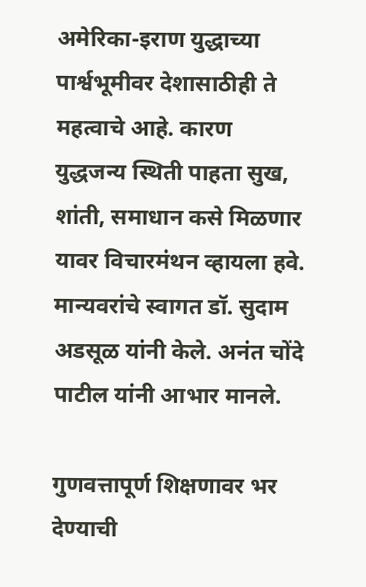अमेरिका-इराण युद्धाच्या पार्श्वभूमीवर देशासाठीही ते महत्वाचे आहे. कारण युद्धजन्य स्थिती पाहता सुख, शांती, समाधान कसे मिळणार यावर विचारमंथन व्हायला हवे. मान्यवरांचे स्वागत डॉ. सुदाम अडसूळ यांनी केले. अनंत चोंदे पाटील यांनी आभार मानले.

गुणवत्तापूर्ण शिक्षणावर भर देण्याची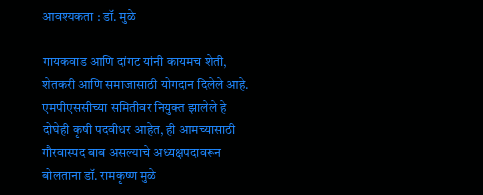आवश्यकता : डॉ. मुळे

गायकवाड आणि दांगट यांनी कायमच शेती, शेतकरी आणि समाजासाठी योगदान दिलेले आहे. एमपीएससीच्या समितीवर नियुक्त झालेले हे दोघेही कृषी पदवीधर आहेत, ही आमच्यासाठी गौरवास्पद बाब असल्याचे अध्यक्षपदावरून बोलताना डॉ. रामकृष्ण मुळे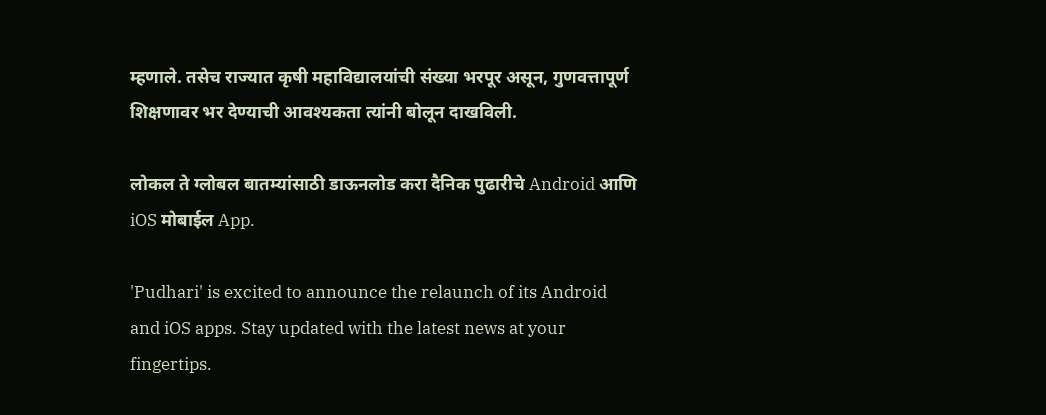म्हणाले. तसेच राज्यात कृषी महाविद्यालयांची संख्या भरपूर असून, गुणवत्तापूर्ण शिक्षणावर भर देण्याची आवश्यकता त्यांनी बोलून दाखविली.

लोकल ते ग्लोबल बातम्यांसाठी डाऊनलोड करा दैनिक पुढारीचे Android आणि iOS मोबाईल App.

'Pudhari' is excited to announce the relaunch of its Android and iOS apps. Stay updated with the latest news at your fingertips.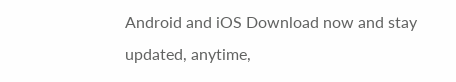Android and iOS Download now and stay updated, anytime,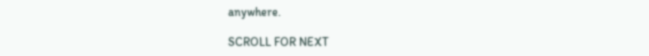anywhere.

SCROLL FOR NEXT